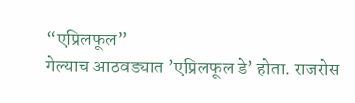“एप्रिलफूल”
गेल्याच आठवड्यात ’एप्रिलफूल डे’ होता. राजरोस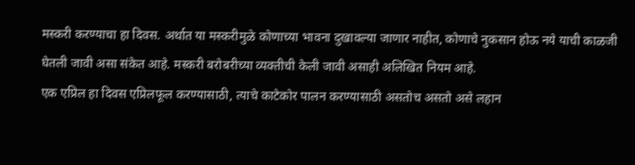मस्करी करण्याचा हा दिवस. अर्थात या मस्करीमुळे कोणाच्या भावना दुखावल्या जाणार नाहीत, कोणाचे नुकसान होऊ नये याची काळजी घेतली जावी असा संकेत आहे. मस्करी बरोबरीच्या व्यक्तीची केली जावी असाही अलिखित नियम आहे.
एक एप्रिल हा दिवस एप्रिलफूल करण्यासाठी, त्याचे काटेकोर पालन करण्यासाठी असतोच असतो असे लहान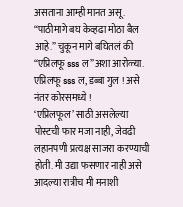असताना आम्ही मानत असू. “पाठीमागे बघ केव्हढा मोठा बैल आहे.” चुकून मागे बघितलं की “एप्रिलफू sss ल”अशा आरोळ्या.
एप्रिलफू sss ल, डब्बा गुल ! असे नंतर कोरसमध्ये !
‘एप्रिलफूल’ साठी असलेल्या पोस्टची फार मजा नाही, जेवढी लहानपणी प्रत्यक्ष साजरा करण्याची होती. मी उद्या फसणार नाही असे आदल्या रात्रीच मी मनाशी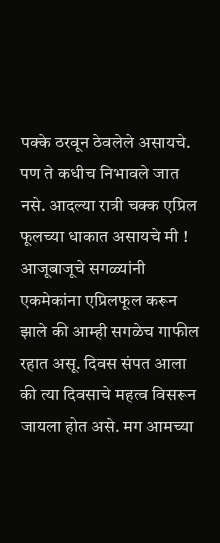पक्के ठरवून ठेवलेले असायचे. पण ते कधीच निभावले जात नसे. आदल्या रात्री चक्क एप्रिल फूलच्या धाकात असायचे मी ! आजूबाजूचे सगळ्यांनी एकमेकांना एप्रिलफूल करून झाले की आम्ही सगळेच गाफील रहात असू. दिवस संपत आला की त्या दिवसाचे महत्व विसरून जायला होत असे. मग आमच्या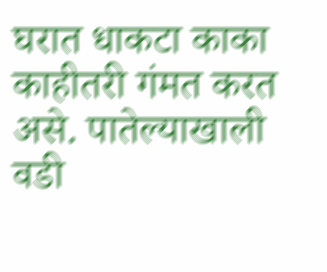घरात धाकटा काका काहीतरी गंमत करत असे. पातेल्याखाली वडी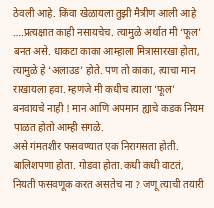ठेवली आहे. किंवा खेळायला तुझी मैत्रीण आली आहे ….प्रत्यक्षात काही नसायचेच. त्यामुळे अर्थात मी ‘फूल’ बनत असे. धाकटा काका आम्हाला मित्रासारखा होता, त्यामुळे हे ‘अलाउड’ होते. पण तो काका, त्याचा मान राखायला हवा. म्हणजे मी कधीच त्याला ‘फूल’ बनवायचे नाही ! मान आणि अपमान ह्याचे कडक नियम पाळत होतो आम्ही सगळे.
असे गंमतशीर फसवण्यात एक निरागसता होती. बालिशपणा होता. गोडवा होता.कधी कधी वाटतं, नियती फसवणूक करत असतेच ना ? जणू त्याची तयारी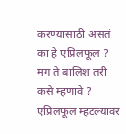करण्यासाठी असतं का हे एप्रिलफूल ? मग ते बालिश तरी कसे म्हणावे ?
एप्रिलफूल म्हटल्यावर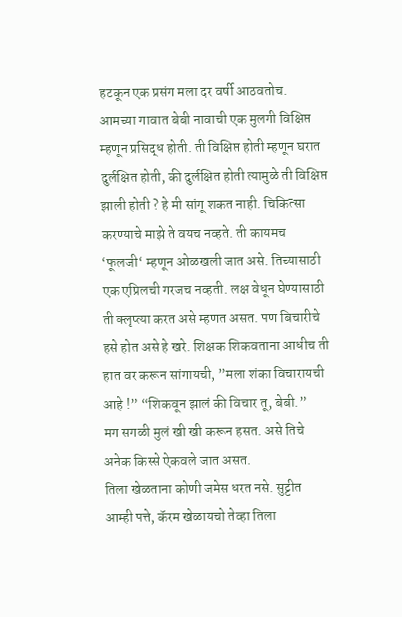हटकून एक प्रसंग मला दर वर्षी आठवतोच. आमच्या गावात बेबी नावाची एक मुलगी विक्षिप्त म्हणून प्रसिद्ध होती. ती विक्षिप्त होती म्हणून घरात दुर्लक्षित होती, की दुर्लक्षित होती त्यामुळे ती विक्षिप्त झाली होती ? हे मी सांगू शकत नाही. चिकित्सा करण्याचे माझे ते वयच नव्हते. ती कायमच ‘फूलजी‘ म्हणून ओळखली जात असे. तिच्यासाठी एक एप्रिलची गरजच नव्हती. लक्ष वेधून घेण्यासाठी ती क्लृप्त्या करत असे म्हणत असत. पण बिचारीचे हसे होत असे हे खरे. शिक्षक शिकवताना आधीच ती हात वर करून सांगायची, ”मला शंका विचारायची आहे !” “शिकवून झालं की विचार तू, बेबी.”
मग सगळी मुलं खी खी करून हसत. असे तिचे अनेक किस्से ऐकवले जात असत.
तिला खेळताना कोणी जमेस धरत नसे. सुट्टीत आम्ही पत्ते, कॅरम खेळायचो तेव्हा तिला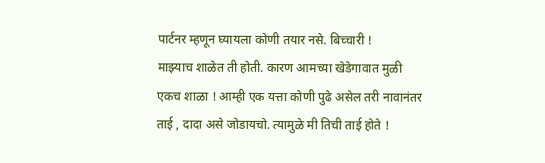पार्टनर म्हणून घ्यायला कोणी तयार नसे. बिच्चारी !
माझ्याच शाळेत ती होती. कारण आमच्या खेडेगावात मुळी एकच शाळा ! आम्ही एक यत्ता कोणी पुढे असेल तरी नावानंतर ताई , दादा असे जोडायचो. त्यामुळे मी तिची ताई होते !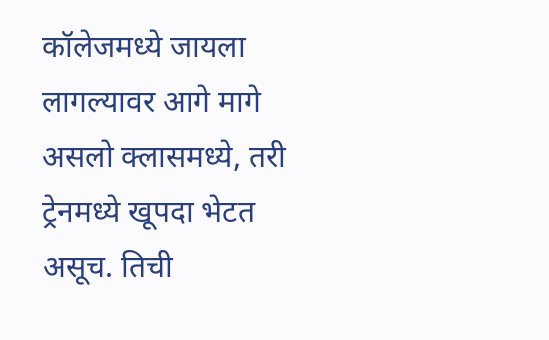कॉलेजमध्ये जायला लागल्यावर आगे मागे असलो क्लासमध्ये, तरी ट्रेनमध्ये खूपदा भेटत असूच. तिची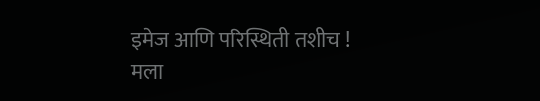इमेज आणि परिस्थिती तशीच ! मला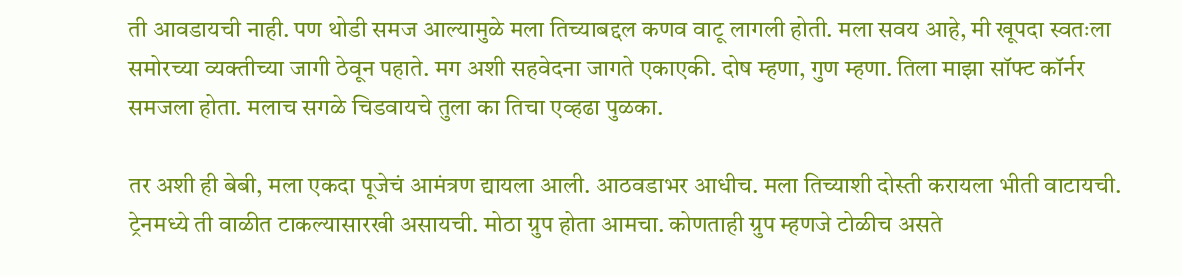ती आवडायची नाही. पण थोडी समज आल्यामुळे मला तिच्याबद्दल कणव वाटू लागली होती. मला सवय आहे, मी खूपदा स्वतःला समोरच्या व्यक्तीच्या जागी ठेवून पहाते. मग अशी सहवेदना जागते एकाएकी. दोष म्हणा, गुण म्हणा. तिला माझा सॉफ्ट कॉर्नर समजला होता. मलाच सगळे चिडवायचे तुला का तिचा एव्हढा पुळका.

तर अशी ही बेबी, मला एकदा पूजेचं आमंत्रण द्यायला आली. आठवडाभर आधीच. मला तिच्याशी दोस्ती करायला भीती वाटायची. ट्रेनमध्ये ती वाळीत टाकल्यासारखी असायची. मोठा ग्रुप होता आमचा. कोणताही ग्रुप म्हणजे टोळीच असते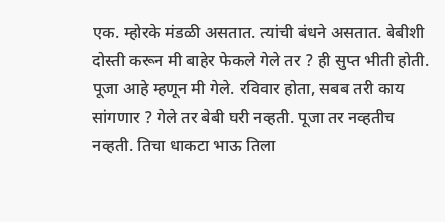एक. म्होरके मंडळी असतात. त्यांची बंधने असतात. बेबीशी दोस्ती करून मी बाहेर फेकले गेले तर ? ही सुप्त भीती होती.
पूजा आहे म्हणून मी गेले. रविवार होता, सबब तरी काय सांगणार ? गेले तर बेबी घरी नव्हती. पूजा तर नव्हतीच नव्हती. तिचा धाकटा भाऊ तिला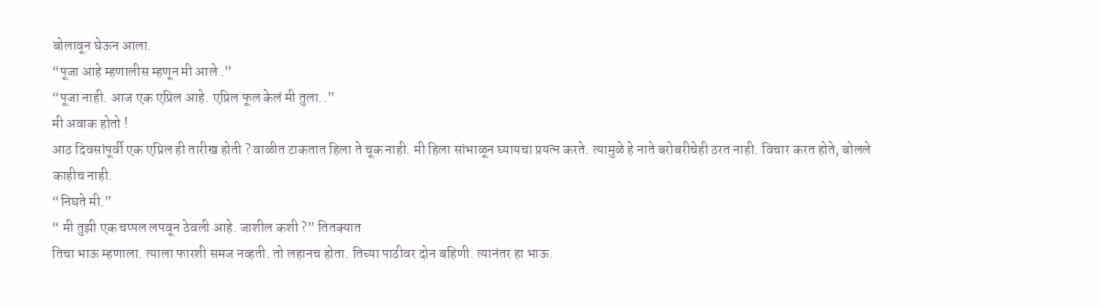बोलावून घेऊन आला.
“पूजा आहे म्हणालीस म्हणून मी आले .”
“पूजा नाही. आज एक एप्रिल आहे. एप्रिल फूल केलं मी तुला..”
मी अवाक होतो !
आठ दिवसांपूर्वी एक एप्रिल ही तारीख होती ? वाळीत टाकतात हिला ते चूक नाही. मी हिला सांभाळून घ्यायचा प्रयत्न करते. त्यामुळे हे नाते बरोबरीचेही ठरत नाही. विचार करत होते, बोलले काहीच नाही.
“निघते मी.”
“ मी तुझी एक चप्पल लपवून ठेवली आहे. जाशील कशी ?” तितक्यात
तिचा भाऊ म्हणाला. त्याला फारशी समज नव्हती. तो लहानच होता. तिच्या पाठीवर दोन बहिणी. त्यानंतर हा भाऊ.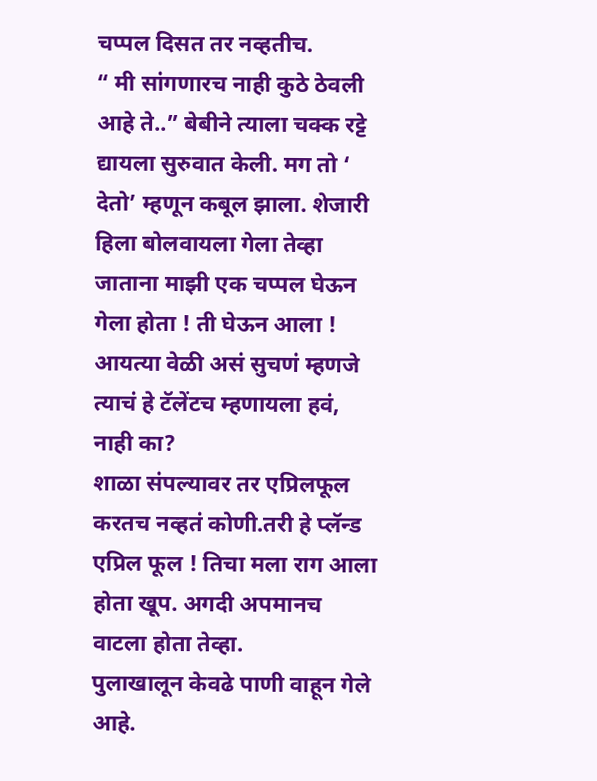चप्पल दिसत तर नव्हतीच.
“ मी सांगणारच नाही कुठे ठेवली आहे ते..” बेबीने त्याला चक्क रट्टे द्यायला सुरुवात केली. मग तो ‘ देतो’ म्हणून कबूल झाला. शेजारी हिला बोलवायला गेला तेव्हा जाताना माझी एक चप्पल घेऊन गेला होता ! ती घेऊन आला !
आयत्या वेळी असं सुचणं म्हणजे त्याचं हे टॅलेंटच म्हणायला हवं, नाही का?
शाळा संपल्यावर तर एप्रिलफूल करतच नव्हतं कोणी.तरी हे प्लॅन्ड एप्रिल फूल ! तिचा मला राग आला होता खूप. अगदी अपमानच वाटला होता तेव्हा.
पुलाखालून केवढे पाणी वाहून गेले आहे.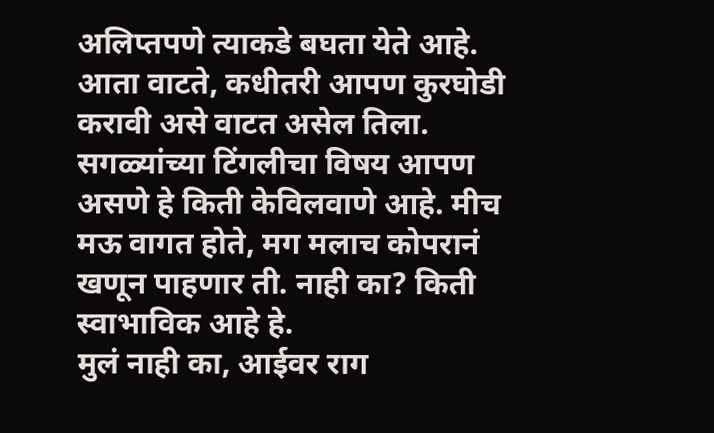अलिप्तपणे त्याकडे बघता येते आहे. आता वाटते, कधीतरी आपण कुरघोडी करावी असे वाटत असेल तिला. सगळ्यांच्या टिंगलीचा विषय आपण असणे हे किती केविलवाणे आहे. मीच मऊ वागत होते, मग मलाच कोपरानं खणून पाहणार ती. नाही का? किती स्वाभाविक आहे हे.
मुलं नाही का, आईवर राग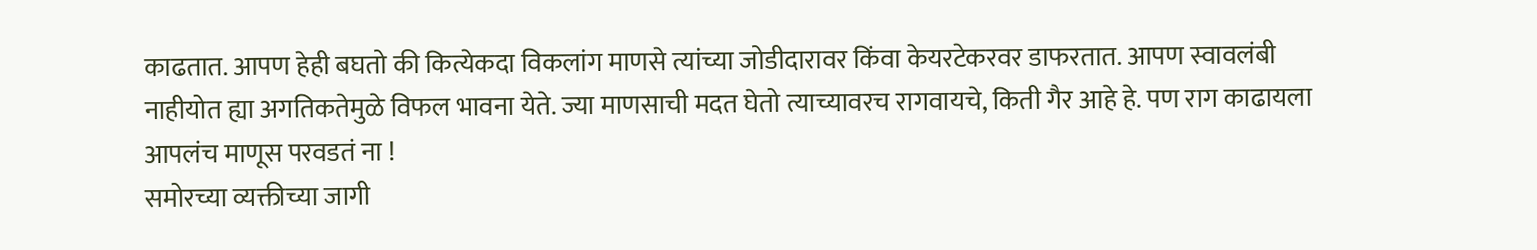काढतात. आपण हेही बघतो की कित्येकदा विकलांग माणसे त्यांच्या जोडीदारावर किंवा केयरटेकरवर डाफरतात. आपण स्वावलंबी नाहीयोत ह्या अगतिकतेमुळे विफल भावना येते. ज्या माणसाची मदत घेतो त्याच्यावरच रागवायचे, किती गैर आहे हे. पण राग काढायला आपलंच माणूस परवडतं ना !
समोरच्या व्यक्तीच्या जागी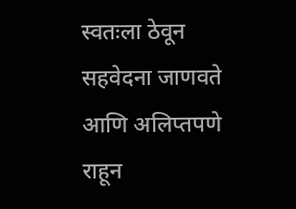स्वतःला ठेवून सहवेदना जाणवते आणि अलिप्तपणे राहून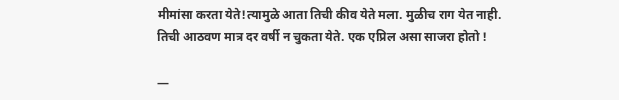मीमांसा करता येते!त्यामुळे आता तिची कीव येते मला. मुळीच राग येत नाही.
तिची आठवण मात्र दर वर्षी न चुकता येते. एक एप्रिल असा साजरा होतो !

—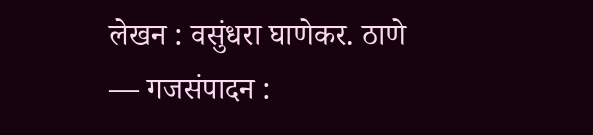लेखन : वसुंधरा घाणेकर. ठाणे
— गजसंपादन :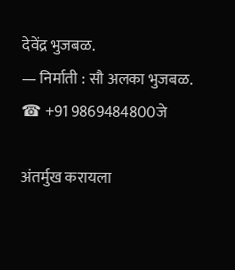देवेंद्र भुजबळ.
— निर्माती : सौ अलका भुजबळ. ☎ +91 9869484800जे

अंतर्मुख करायला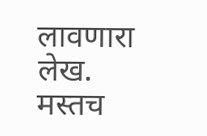लावणारा लेख. मस्तच